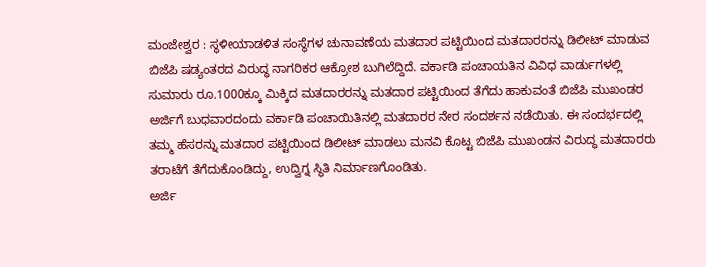ಮಂಜೇಶ್ವರ : ಸ್ಥಳೀಯಾಡಳಿತ ಸಂಸ್ಥೆಗಳ ಚುನಾವಣೆಯ ಮತದಾರ ಪಟ್ಟಿಯಿಂದ ಮತದಾರರನ್ನು ಡಿಲೀಟ್ ಮಾಡುವ ಬಿಜೆಪಿ ಷಡ್ಯಂತರದ ವಿರುದ್ಧ ನಾಗರಿಕರ ಆಕ್ರೋಶ ಬುಗಿಲೆದ್ದಿದೆ. ವರ್ಕಾಡಿ ಪಂಚಾಯತಿನ ವಿವಿಧ ವಾರ್ಡುಗಳಲ್ಲಿ ಸುಮಾರು ರೂ.1000ಕ್ಕೂ ಮಿಕ್ಕಿದ ಮತದಾರರನ್ನು ಮತದಾರ ಪಟ್ಟಿಯಿಂದ ತೆಗೆದು ಹಾಕುವಂತೆ ಬಿಜೆಪಿ ಮುಖಂಡರ ಅರ್ಜಿಗೆ ಬುಧವಾರದಂದು ವರ್ಕಾಡಿ ಪಂಚಾಯಿತಿನಲ್ಲಿ ಮತದಾರರ ನೇರ ಸಂದರ್ಶನ ನಡೆಯಿತು. ಈ ಸಂದರ್ಭದಲ್ಲಿ ತಮ್ಮ ಹೆಸರನ್ನು ಮತದಾರ ಪಟ್ಟಿಯಿಂದ ಡಿಲೀಟ್ ಮಾಡಲು ಮನವಿ ಕೊಟ್ಟ ಬಿಜೆಪಿ ಮುಖಂಡನ ವಿರುದ್ಧ ಮತದಾರರು ತರಾಟೆಗೆ ತೆಗೆದುಕೊಂಡಿದ್ದು, ಉದ್ವಿಗ್ನ ಸ್ಥಿತಿ ನಿರ್ಮಾಣಗೊಂಡಿತು.
ಅರ್ಜಿ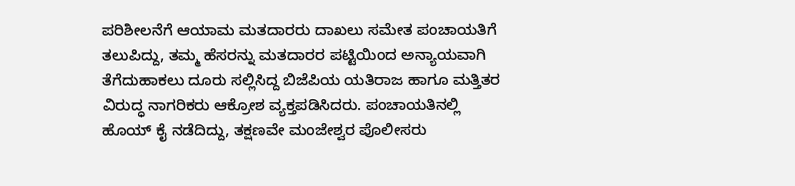ಪರಿಶೀಲನೆಗೆ ಆಯಾಮ ಮತದಾರರು ದಾಖಲು ಸಮೇತ ಪಂಚಾಯತಿಗೆ ತಲುಪಿದ್ದು, ತಮ್ಮ ಹೆಸರನ್ನು ಮತದಾರರ ಪಟ್ಟಿಯಿಂದ ಅನ್ಯಾಯವಾಗಿ ತೆಗೆದುಹಾಕಲು ದೂರು ಸಲ್ಲಿಸಿದ್ದ ಬಿಜೆಪಿಯ ಯತಿರಾಜ ಹಾಗೂ ಮತ್ತಿತರ ವಿರುದ್ಧ ನಾಗರಿಕರು ಆಕ್ರೋಶ ವ್ಯಕ್ತಪಡಿಸಿದರು. ಪಂಚಾಯತಿನಲ್ಲಿ ಹೊಯ್ ಕೈ ನಡೆದಿದ್ದು, ತಕ್ಷಣವೇ ಮಂಜೇಶ್ವರ ಪೊಲೀಸರು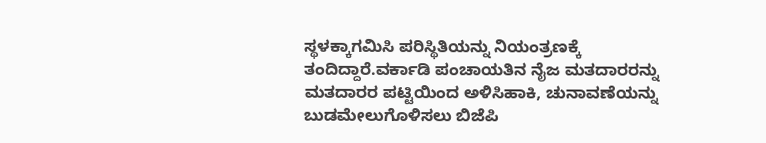ಸ್ಥಳಕ್ಕಾಗಮಿಸಿ ಪರಿಸ್ಥಿತಿಯನ್ನು ನಿಯಂತ್ರಣಕ್ಕೆ ತಂದಿದ್ದಾರೆ.ವರ್ಕಾಡಿ ಪಂಚಾಯತಿನ ನೈಜ ಮತದಾರರನ್ನು ಮತದಾರರ ಪಟ್ಟಿಯಿಂದ ಅಳಿಸಿಹಾಕಿ, ಚುನಾವಣೆಯನ್ನು ಬುಡಮೇಲುಗೊಳಿಸಲು ಬಿಜೆಪಿ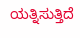ಯತ್ನಿಸುತ್ತಿದೆ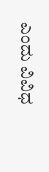ಎಂದು ವಿವಿಧ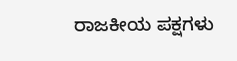ರಾಜಕೀಯ ಪಕ್ಷಗಳು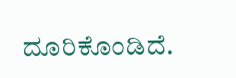ದೂರಿಕೊಂಡಿದೆ.